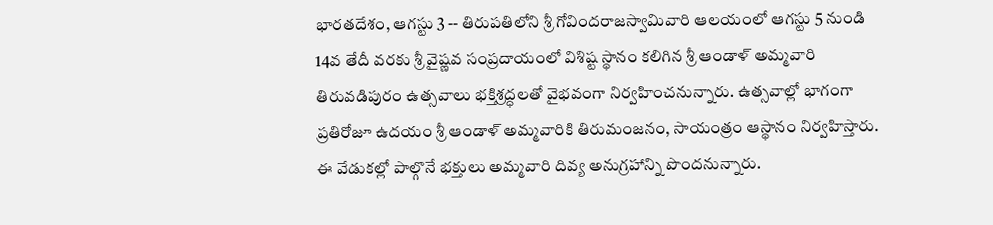భారతదేశం, ఆగస్టు 3 -- తిరుపతిలోని శ్రీ గోవిందరాజస్వామివారి ఆలయంలో ఆగస్టు 5 నుండి 14వ తేదీ వరకు శ్రీ వైష్ణవ సంప్రదాయంలో విశిష్ట స్థానం కలిగిన శ్రీ ఆండాళ్‌ అమ్మవారి తిరువడిపురం ఉత్సవాలు భక్తిశ్రద్ధలతో వైభవంగా నిర్వహించనున్నారు. ఉత్సవాల్లో భాగంగా ప్రతిరోజూ ఉదయం శ్రీ ఆండాళ్‌ అమ్మవారికి తిరుమంజనం, సాయంత్రం ఆస్థానం నిర్వహిస్తారు. ఈ వేడుకల్లో పాల్గొనే భక్తులు అమ్మవారి దివ్య అనుగ్రహాన్ని పొందనున్నారు.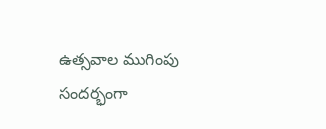ఉత్సవాల ముగింపు సందర్భంగా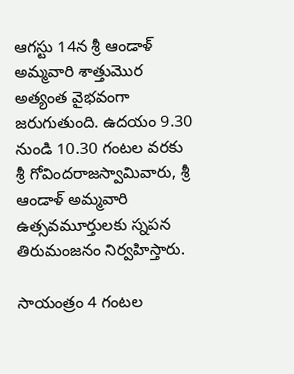ఆగస్టు 14న శ్రీ ఆండాళ్‌ అమ్మవారి శాత్తుమొర అత్యంత వైభవంగా జరుగుతుంది. ఉదయం 9.30 నుండి 10.30 గంటల వరకు శ్రీ గోవిందరాజస్వామివారు, శ్రీ ఆండాళ్‌ అమ్మవారి ఉత్సవమూర్తులకు స్నపన తిరుమంజనం నిర్వహిస్తారు.

సాయంత్రం 4 గంటల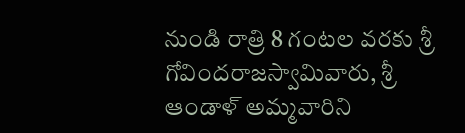నుండి రాత్రి 8 గంటల వరకు శ్రీ గోవిందరాజస్వామివారు, శ్రీ ఆండాళ్‌ అమ్మవారిని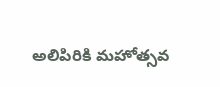అలిపిరికి మహోత్సవ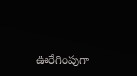ఊరేగింపుగా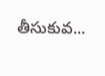తీసుకువ...